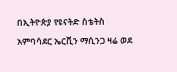በኢትዮጵያ የዩናትድ ስቴትስ አምባሳደር ኤርቪን ማሲንጋ ዛሬ ወደ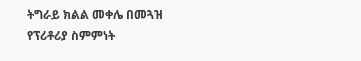ትግራይ ክልል መቀሌ በመጓዝ የፕሪቶሪያ ስምምነት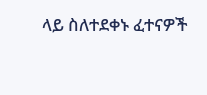ላይ ስለተደቀኑ ፈተናዎች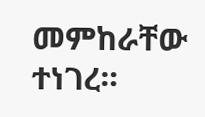መምከራቸው ተነገረ።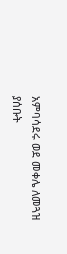አምባሳደሩ ወደ መቀሌ ለመጓዝ ያሰቡት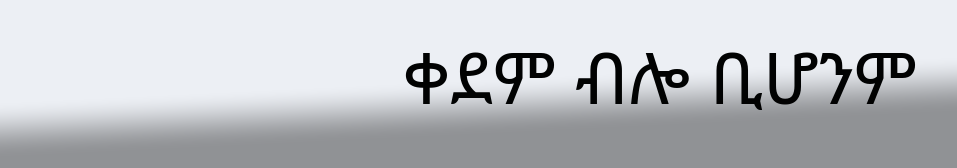ቀደም ብሎ ቢሆንም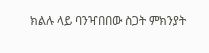ክልሉ ላይ ባንዣበበው ስጋት ምክንያት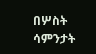በሦስት ሳምንታት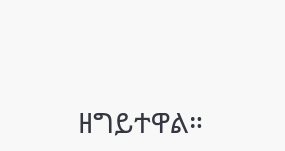ዘግይተዋል።